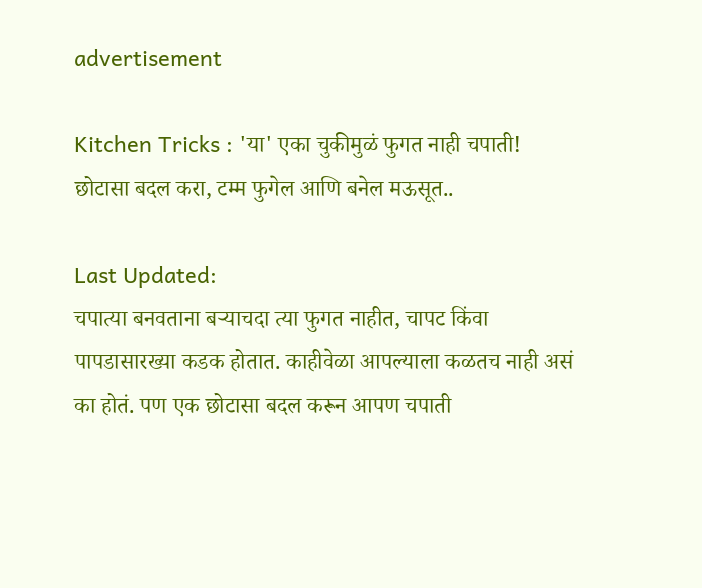advertisement

Kitchen Tricks : 'या' एका चुकीमुळं फुगत नाही चपाती! छोटासा बदल करा, टम्म फुगेल आणि बनेल मऊसूत..

Last Updated:
चपात्या बनवताना बऱ्याचदा त्या फुगत नाहीत, चापट किंवा पापडासारख्या कडक होतात. काहीवेळा आपल्याला कळतच नाही असं का होतं. पण एक छोटासा बदल करून आपण चपाती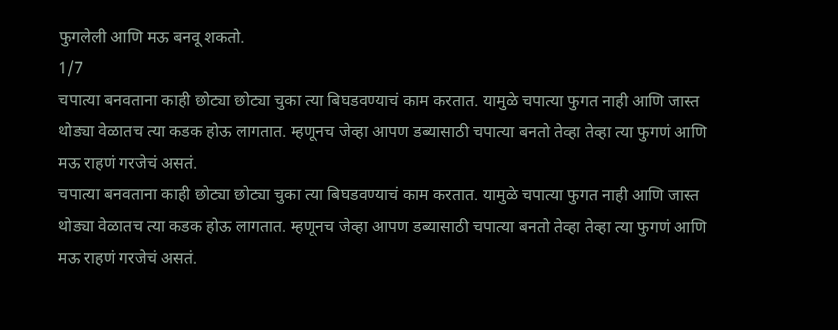फुगलेली आणि मऊ बनवू शकतो.
1/7
चपात्या बनवताना काही छोट्या छोट्या चुका त्या बिघडवण्याचं काम करतात. यामुळे चपात्या फुगत नाही आणि जास्त थोड्या वेळातच त्या कडक होऊ लागतात. म्हणूनच जेव्हा आपण डब्यासाठी चपात्या बनतो तेव्हा तेव्हा त्या फुगणं आणि मऊ राहणं गरजेचं असतं.
चपात्या बनवताना काही छोट्या छोट्या चुका त्या बिघडवण्याचं काम करतात. यामुळे चपात्या फुगत नाही आणि जास्त थोड्या वेळातच त्या कडक होऊ लागतात. म्हणूनच जेव्हा आपण डब्यासाठी चपात्या बनतो तेव्हा तेव्हा त्या फुगणं आणि मऊ राहणं गरजेचं असतं.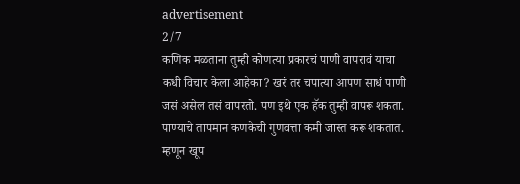advertisement
2/7
कणिक मळताना तुम्ही कोणत्या प्रकारचं पाणी वापरावं याचा कधी विचार केला आहेका? खरं तर चपात्या आपण साधं पाणी जसं असेल तसं वापरतो. पण इथे एक हॅक तुम्ही वापरू शकता. पाण्याचे तापमान कणकेची गुणवत्ता कमी जास्त करू शकतात. म्हणून खूप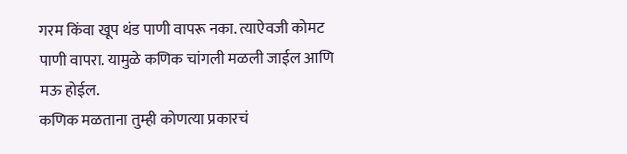गरम किंवा खूप थंड पाणी वापरू नका. त्याऐवजी कोमट पाणी वापरा. यामुळे कणिक चांगली मळली जाईल आणि मऊ होईल.
कणिक मळताना तुम्ही कोणत्या प्रकारचं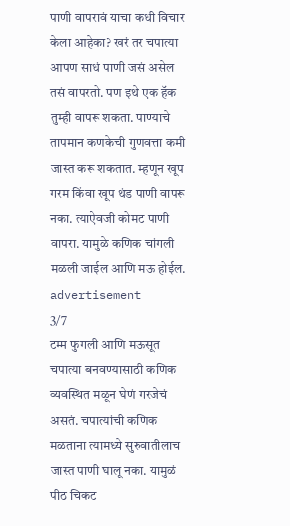पाणी वापरावं याचा कधी विचार केला आहेका? खरं तर चपात्या आपण साधं पाणी जसं असेल तसं वापरतो. पण इथे एक हॅक तुम्ही वापरू शकता. पाण्याचे तापमान कणकेची गुणवत्ता कमी जास्त करू शकतात. म्हणून खूप गरम किंवा खूप थंड पाणी वापरू नका. त्याऐवजी कोमट पाणी वापरा. यामुळे कणिक चांगली मळली जाईल आणि मऊ होईल.
advertisement
3/7
टम्म फुगली आणि मऊसूत चपात्या बनवण्यासाठी कणिक व्यवस्थित मळून घेणं गरजेचं असतं. चपात्यांची कणिक मळताना त्यामध्ये सुरुवातीलाच जास्त पाणी घालू नका. यामुळं पीठ चिकट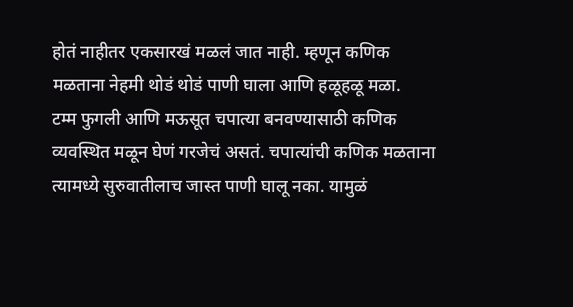होतं नाहीतर एकसारखं मळलं जात नाही. म्हणून कणिक मळताना नेहमी थोडं थोडं पाणी घाला आणि हळूहळू मळा.
टम्म फुगली आणि मऊसूत चपात्या बनवण्यासाठी कणिक व्यवस्थित मळून घेणं गरजेचं असतं. चपात्यांची कणिक मळताना त्यामध्ये सुरुवातीलाच जास्त पाणी घालू नका. यामुळं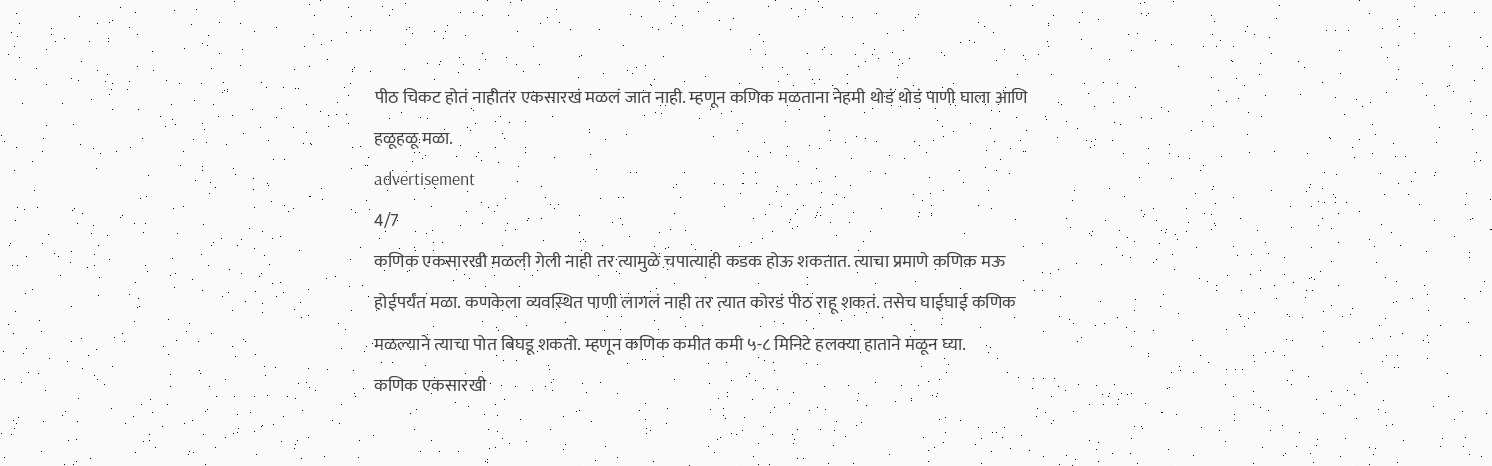पीठ चिकट होतं नाहीतर एकसारखं मळलं जात नाही. म्हणून कणिक मळताना नेहमी थोडं थोडं पाणी घाला आणि हळूहळू मळा.
advertisement
4/7
कणिक एकसारखी मळली गेली नाही तर त्यामुळे चपात्याही कडक होऊ शकतात. त्याचा प्रमाणे कणिक मऊ होईपर्यंत मळा. कणकेला व्यवस्थित पाणी लागलं नाही तर त्यात कोरडं पीठ राहू शकतं. तसेच घाईघाई कणिक मळल्याने त्याचा पोत बिघडू शकतो. म्हणून कणिक कमीत कमी ५-८ मिनिटे हलक्या हाताने मळून घ्या.
कणिक एकसारखी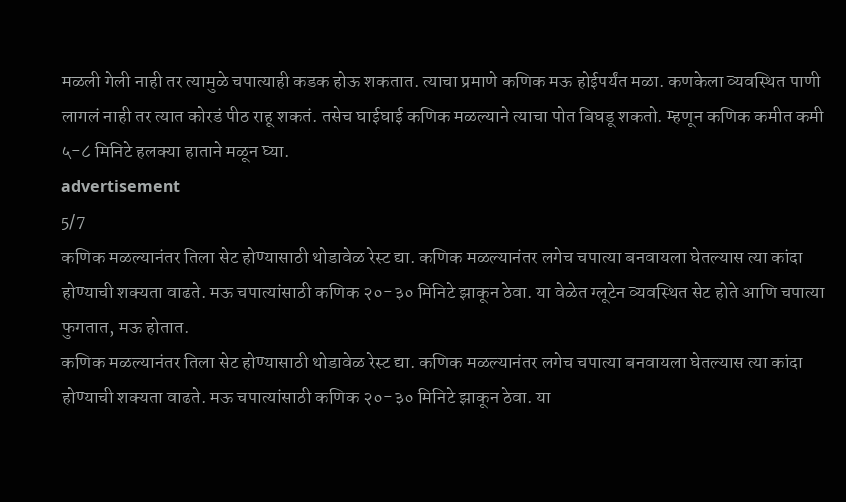मळली गेली नाही तर त्यामुळे चपात्याही कडक होऊ शकतात. त्याचा प्रमाणे कणिक मऊ होईपर्यंत मळा. कणकेला व्यवस्थित पाणी लागलं नाही तर त्यात कोरडं पीठ राहू शकतं. तसेच घाईघाई कणिक मळल्याने त्याचा पोत बिघडू शकतो. म्हणून कणिक कमीत कमी ५-८ मिनिटे हलक्या हाताने मळून घ्या.
advertisement
5/7
कणिक मळल्यानंतर तिला सेट होण्यासाठी थोडावेळ रेस्ट द्या. कणिक मळल्यानंतर लगेच चपात्या बनवायला घेतल्यास त्या कांदा होण्याची शक्यता वाढते. मऊ चपात्यांसाठी कणिक २०-३० मिनिटे झाकून ठेवा. या वेळेत ग्लूटेन व्यवस्थित सेट होते आणि चपात्या फुगतात, मऊ होतात.
कणिक मळल्यानंतर तिला सेट होण्यासाठी थोडावेळ रेस्ट द्या. कणिक मळल्यानंतर लगेच चपात्या बनवायला घेतल्यास त्या कांदा होण्याची शक्यता वाढते. मऊ चपात्यांसाठी कणिक २०-३० मिनिटे झाकून ठेवा. या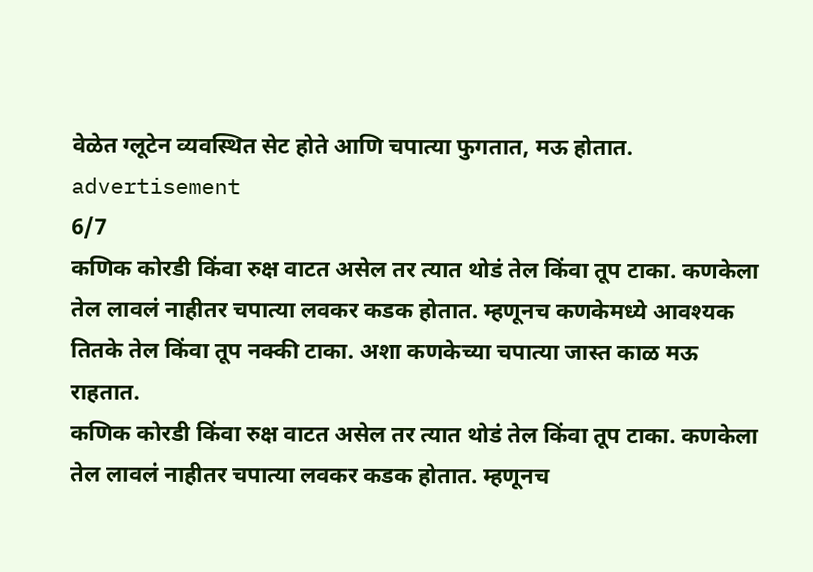वेळेत ग्लूटेन व्यवस्थित सेट होते आणि चपात्या फुगतात, मऊ होतात.
advertisement
6/7
कणिक कोरडी किंवा रुक्ष वाटत असेल तर त्यात थोडं तेल किंवा तूप टाका. कणकेला तेल लावलं नाहीतर चपात्या लवकर कडक होतात. म्हणूनच कणकेमध्ये आवश्यक तितके तेल किंवा तूप नक्की टाका. अशा कणकेच्या चपात्या जास्त काळ मऊ राहतात.
कणिक कोरडी किंवा रुक्ष वाटत असेल तर त्यात थोडं तेल किंवा तूप टाका. कणकेला तेल लावलं नाहीतर चपात्या लवकर कडक होतात. म्हणूनच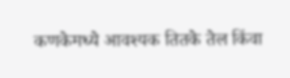कणकेमध्ये आवश्यक तितके तेल किंवा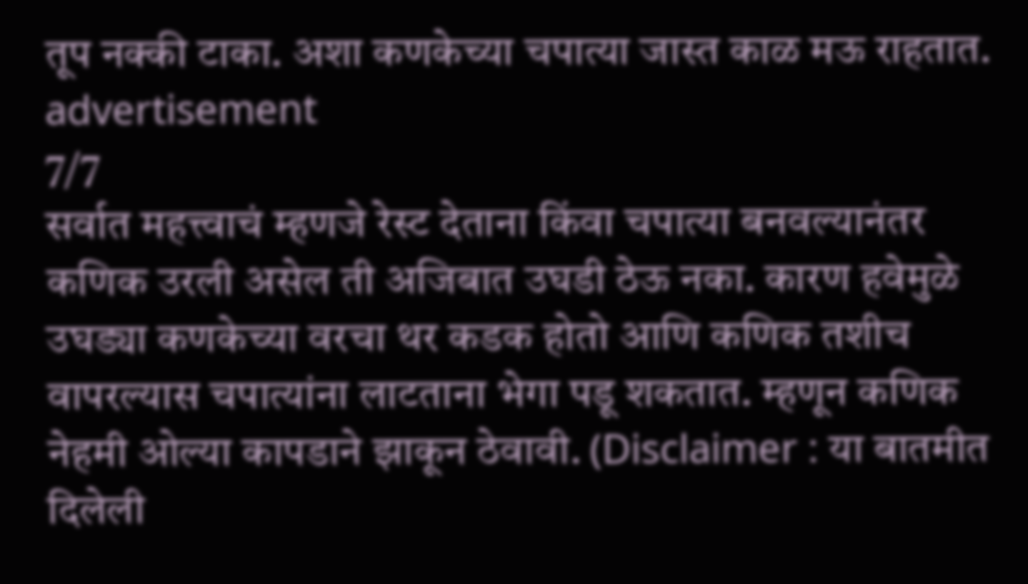तूप नक्की टाका. अशा कणकेच्या चपात्या जास्त काळ मऊ राहतात.
advertisement
7/7
सर्वात महत्त्वाचं म्हणजे रेस्ट देताना किंवा चपात्या बनवल्यानंतर कणिक उरली असेल ती अजिबात उघडी ठेऊ नका. कारण हवेमुळे उघड्या कणकेच्या वरचा थर कडक होतो आणि कणिक तशीच वापरल्यास चपात्यांना लाटताना भेगा पडू शकतात. म्हणून कणिक नेहमी ओल्या कापडाने झाकून ठेवावी. (Disclaimer : या बातमीत दिलेली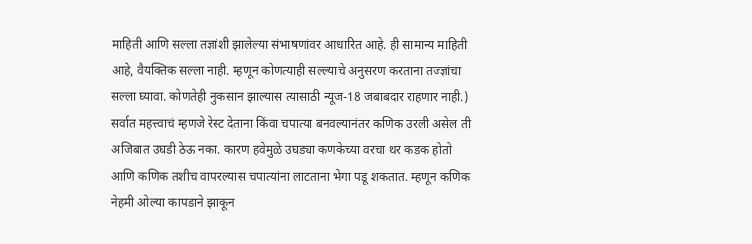माहिती आणि सल्ला तज्ञांशी झालेल्या संभाषणांवर आधारित आहे. ही सामान्य माहिती आहे, वैयक्तिक सल्ला नाही. म्हणून कोणत्याही सल्ल्याचे अनुसरण करताना तज्ज्ञांचा सल्ला घ्यावा. कोणतेही नुकसान झाल्यास त्यासाठी न्यूज-18 जबाबदार राहणार नाही.)
सर्वात महत्त्वाचं म्हणजे रेस्ट देताना किंवा चपात्या बनवल्यानंतर कणिक उरली असेल ती अजिबात उघडी ठेऊ नका. कारण हवेमुळे उघड्या कणकेच्या वरचा थर कडक होतो आणि कणिक तशीच वापरल्यास चपात्यांना लाटताना भेगा पडू शकतात. म्हणून कणिक नेहमी ओल्या कापडाने झाकून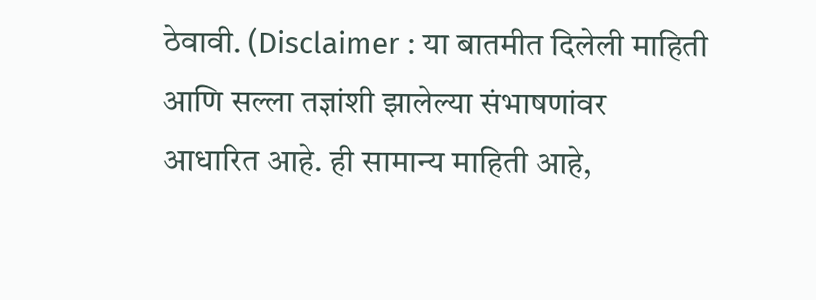ठेवावी. (Disclaimer : या बातमीत दिलेली माहिती आणि सल्ला तज्ञांशी झालेल्या संभाषणांवर आधारित आहे. ही सामान्य माहिती आहे,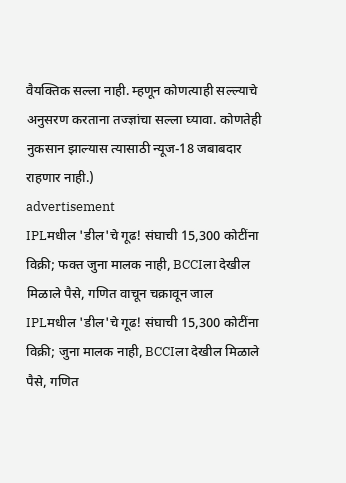वैयक्तिक सल्ला नाही. म्हणून कोणत्याही सल्ल्याचे अनुसरण करताना तज्ज्ञांचा सल्ला घ्यावा. कोणतेही नुकसान झाल्यास त्यासाठी न्यूज-18 जबाबदार राहणार नाही.)
advertisement
IPLमधील 'डील'चे गूढ! संघाची 15,300 कोटींना विक्री; फक्त जुना मालक नाही, BCCIला देखील मिळाले पैसे, गणित वाचून चक्रावून जाल
IPLमधील 'डील'चे गूढ! संघाची 15,300 कोटींना विक्री; जुना मालक नाही, BCCIला देखील मिळाले पैसे, गणित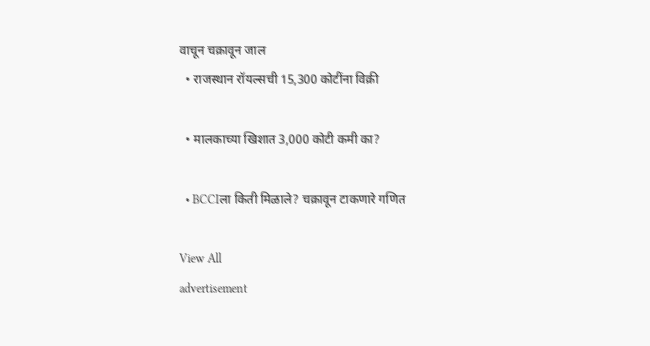वाचून चक्रावून जाल
  • राजस्थान रॉयल्सची 15,300 कोटींना विक्री

  • मालकाच्या खिशात 3,000 कोटी कमी का?

  • BCCIला किती मिळाले? चक्रावून टाकणारे गणित

View All
advertisement